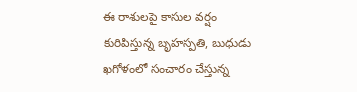ఈ రాశులపై కాసుల వర్షం కురిపిస్తున్న బృహస్పతి, బుధుడు
ఖగోళంలో సంచారం చేస్తున్న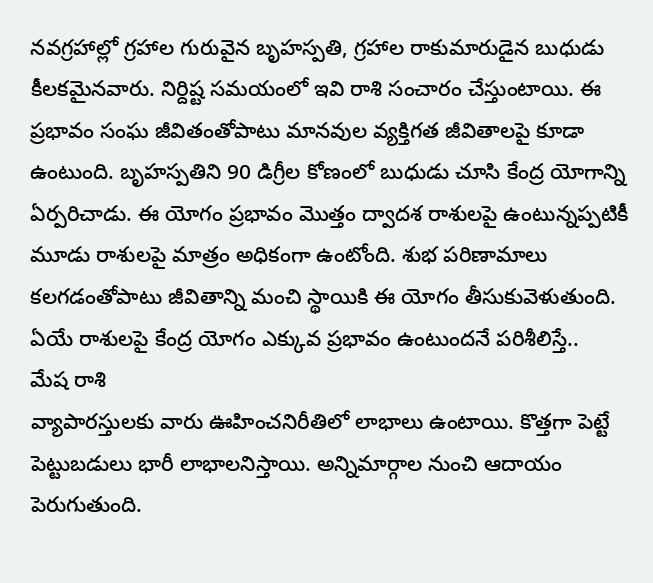నవగ్రహాల్లో గ్రహాల గురువైన బృహస్పతి, గ్రహాల రాకుమారుడైన బుధుడు కీలకమైనవారు. నిర్దిష్ట సమయంలో ఇవి రాశి సంచారం చేస్తుంటాయి. ఈ ప్రభావం సంఘ జీవితంతోపాటు మానవుల వ్యక్తిగత జీవితాలపై కూడా ఉంటుంది. బృహస్పతిని 90 డిగ్రీల కోణంలో బుధుడు చూసి కేంద్ర యోగాన్ని ఏర్పరిచాడు. ఈ యోగం ప్రభావం మొత్తం ద్వాదశ రాశులపై ఉంటున్నప్పటికీ మూడు రాశులపై మాత్రం అధికంగా ఉంటోంది. శుభ పరిణామాలు కలగడంతోపాటు జీవితాన్ని మంచి స్థాయికి ఈ యోగం తీసుకువెళుతుంది. ఏయే రాశులపై కేంద్ర యోగం ఎక్కువ ప్రభావం ఉంటుందనే పరిశీలిస్తే..
మేష రాశి
వ్యాపారస్తులకు వారు ఊహించనిరీతిలో లాభాలు ఉంటాయి. కొత్తగా పెట్టే పెట్టుబడులు భారీ లాభాలనిస్తాయి. అన్నిమార్గాల నుంచి ఆదాయం పెరుగుతుంది.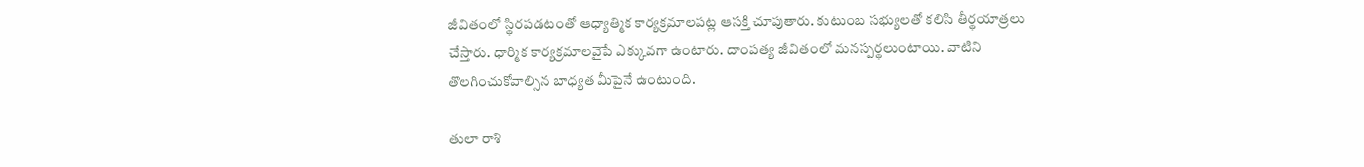జీవితంలో స్థిరపడటంతో ఆధ్యాత్మిక కార్యక్రమాలపట్ల ఆసక్తి చూపుతారు. కుటుంబ సభ్యులతో కలిసి తీర్థయాత్రలు చేస్తారు. ధార్మిక కార్యక్రమాలవైపే ఎక్కువగా ఉంటారు. దాంపత్య జీవితంలో మనస్పర్థలుంటాయి. వాటిని తొలగించుకోవాల్సిన బాధ్యత మీపైనే ఉంటుంది.

తులా రాశి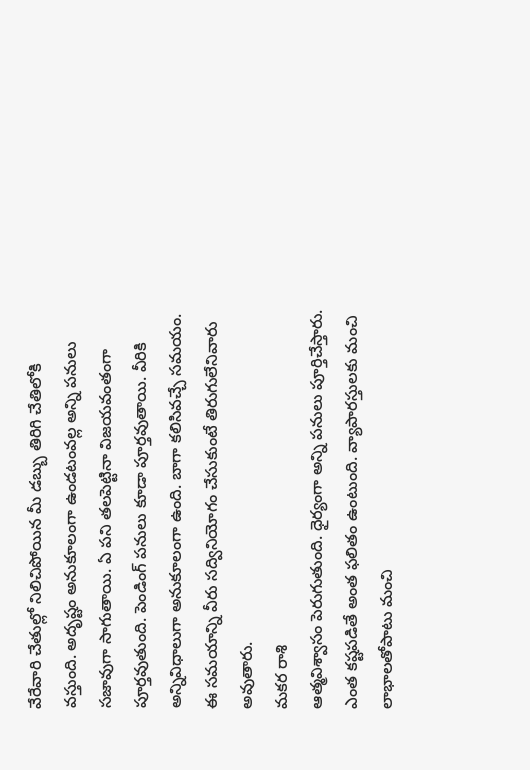వేరేవారి చేతుల్లో నిలిచిపోయిన మీ డబ్బు తిరిగి చేతిలోకి వస్తుంది. అదృష్టం అనుకూలంగా ఉండటంవల్ల అన్ని పనులు సజావుగా సాగుతాయి. ఏ పని తలపెట్టినా విజయవంతంగా పూర్తవుతుంది. పెండింగ్ పనులు కూడా పూర్తవుతాయి. వీరికి అన్నివిధాలుగా అనుకూలంగా ఉంది. బాగా కలిసివచ్చే సమయం. ఈ సమయాన్ని వీరు సద్వినియోగం చేసుకుంటే తిరుగులేనివారు అవుతారు.
మకర రాశి
ఆత్మవిశ్వాసం పెరుగుతుంది. ధైర్యంగా అన్ని పనులు పూర్తిచేస్తారు. ఎంత కష్టపడితే అంత ఫలితం ఉంటుంది. వ్యాపారస్తులకు మంచి లాభాలతోపాటు మంచి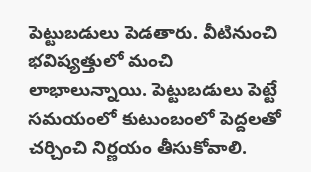పెట్టుబడులు పెడతారు. వీటినుంచి భవిష్యత్తులో మంచి లాభాలున్నాయి. పెట్టుబడులు పెట్టే సమయంలో కుటుంబంలో పెద్దలతో చర్చించి నిర్ణయం తీసుకోవాలి.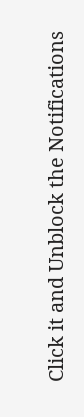Click it and Unblock the Notifications